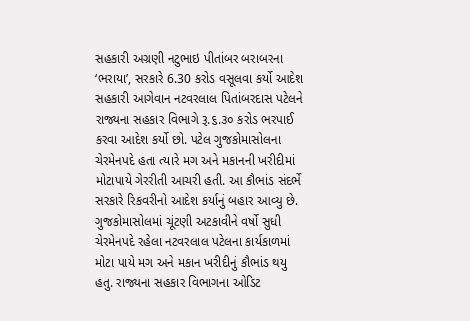સહકારી અગ્રણી નટુભાઇ પીતાંબર બરાબરના ‘ભરાયા’, સરકારે 6.30 કરોડ વસૂલવા કર્યો આદેશ
સહકારી આગેવાન નટવરલાલ પિતાંબરદાસ પટેલને રાજ્યના સહકાર વિભાગે રૂ.૬.૩૦ કરોડ ભરપાઈ કરવા આદેશ કર્યો છો. પટેલ ગુજકોમાસોલના ચેરમેનપદે હતા ત્યારે મગ અને મકાનની ખરીદીમાં મોટાપાયે ગેરરીતી આચરી હતી. આ કૌભાંડ સંદર્ભે સરકારે રિકવરીનો આદેશ કર્યાનું બહાર આવ્યુ છે.
ગુજકોમાસોલમાં ચૂંટણી અટકાવીને વર્ષો સુધી ચેરમેનપદે રહેલા નટવરલાલ પટેલના કાર્યકાળમાં મોટા પાયે મગ અને મકાન ખરીદીનું કૌભાંડ થયુ હતુ. રાજ્યના સહકાર વિભાગના ઓડિટ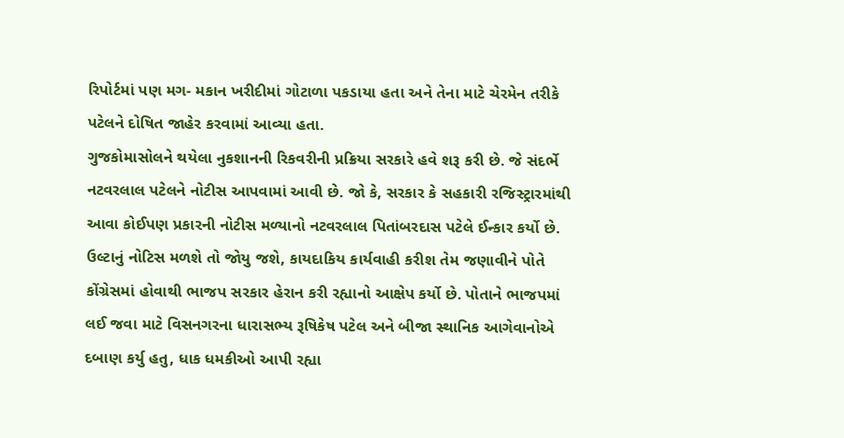રિપોર્ટમાં પણ મગ- મકાન ખરીદીમાં ગોટાળા પકડાયા હતા અને તેના માટે ચેરમેન તરીકે પટેલને દોષિત જાહેર કરવામાં આવ્યા હતા.
ગુજકોમાસોલને થયેલા નુકશાનની રિકવરીની પ્રક્રિયા સરકારે હવે શરૂ કરી છે. જે સંદર્ભે નટવરલાલ પટેલને નોટીસ આપવામાં આવી છે. જો કે, સરકાર કે સહકારી રજિસ્ટ્રારમાંથી આવા કોઈપણ પ્રકારની નોટીસ મળ્યાનો નટવરલાલ પિતાંબરદાસ પટેલે ઈન્કાર કર્યો છે.
ઉલ્ટાનું નોટિસ મળશે તો જોયુ જશે, કાયદાકિય કાર્યવાહી કરીશ તેમ જણાવીને પોતે કોંગ્રેસમાં હોવાથી ભાજપ સરકાર હેરાન કરી રહ્યાનો આક્ષેપ કર્યો છે. પોતાને ભાજપમાં લઈ જવા માટે વિસનગરના ધારાસભ્ય રૂષિકેષ પટેલ અને બીજા સ્થાનિક આગેવાનોએ દબાણ કર્યુ હતુ, ધાક ધમકીઓ આપી રહ્યા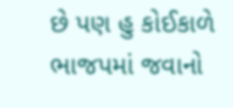છે પણ હુ કોઈકાળે ભાજપમાં જવાનો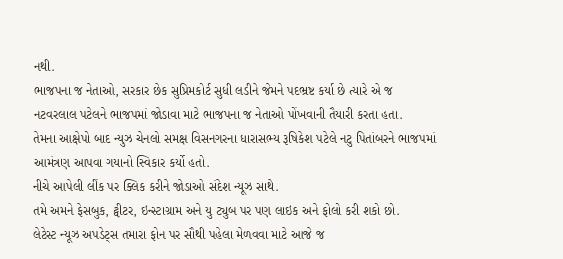નથી.
ભાજપના જ નેતાઓ, સરકાર છેક સુપ્રિમકોર્ટ સુધી લડીને જેમને પદભ્રષ્ટ કર્યા છે ત્યારે એ જ નટવરલાલ પટેલને ભાજપમાં જોડાવા માટે ભાજપના જ નેતાઓ પોંખવાની તૈયારી કરતા હતા.
તેમના આક્ષેપો બાદ ન્યુઝ ચેનલો સમક્ષ વિસનગરના ધારાસભ્ય રૂષિકેશ પટેલે નટુ પિતાંબરને ભાજપમાં આમંત્રણ આપવા ગયાનો સ્વિકાર કર્યો હતો.
નીચે આપેલી લીંક પર ક્લિક કરીને જોડાઓ સંદેશ ન્યૂઝ સાથે.
તમે અમને ફેસબુક, ટ્વીટર, ઇન્સ્ટાગ્રામ અને યુ ટ્યુબ પર પણ લાઇક અને ફોલો કરી શકો છો.
લેટેસ્ટ ન્યૂઝ અપડેટ્સ તમારા ફોન પર સૌથી પહેલા મેળવવા માટે આજે જ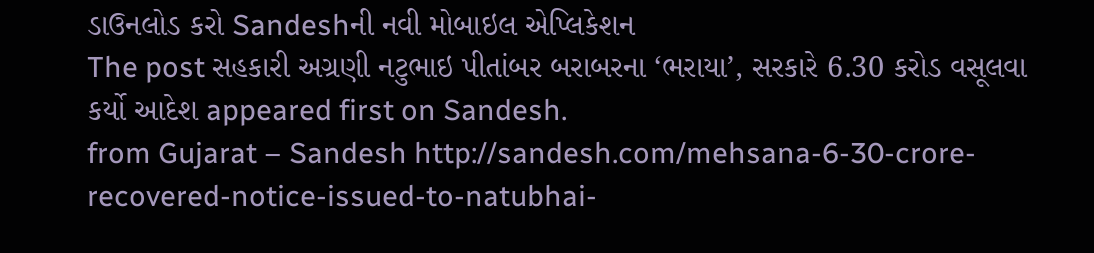ડાઉનલોડ કરો Sandeshની નવી મોબાઇલ એપ્લિકેશન
The post સહકારી અગ્રણી નટુભાઇ પીતાંબર બરાબરના ‘ભરાયા’, સરકારે 6.30 કરોડ વસૂલવા કર્યો આદેશ appeared first on Sandesh.
from Gujarat – Sandesh http://sandesh.com/mehsana-6-30-crore-recovered-notice-issued-to-natubhai-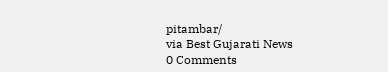pitambar/
via Best Gujarati News
0 Comments